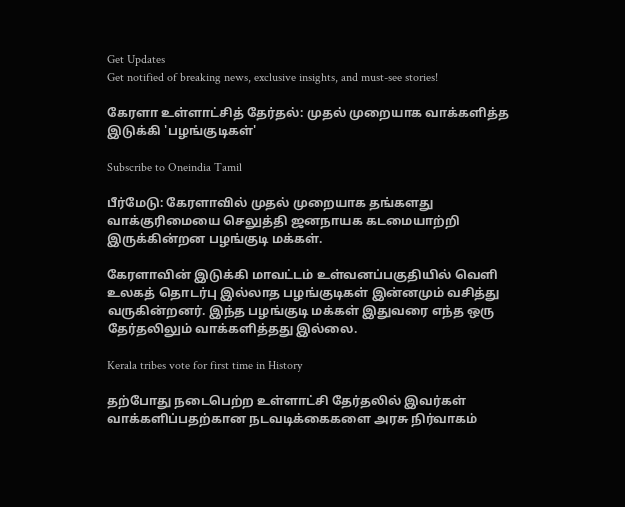Get Updates
Get notified of breaking news, exclusive insights, and must-see stories!

கேரளா உள்ளாட்சித் தேர்தல்: முதல் முறையாக வாக்களித்த இடுக்கி 'பழங்குடிகள்'

Subscribe to Oneindia Tamil

பீர்மேடு: கேரளாவில் முதல் முறையாக தங்களது வாக்குரிமையை செலுத்தி ஜனநாயக கடமையாற்றி இருக்கின்றன பழங்குடி மக்கள்.

கேரளாவின் இடுக்கி மாவட்டம் உள்வனப்பகுதியில் வெளி உலகத் தொடர்பு இல்லாத பழங்குடிகள் இன்னமும் வசித்து வருகின்றனர். இந்த பழங்குடி மக்கள் இதுவரை எந்த ஒரு தேர்தலிலும் வாக்களித்தது இல்லை.

Kerala tribes vote for first time in History

தற்போது நடைபெற்ற உள்ளாட்சி தேர்தலில் இவர்கள் வாக்களிப்பதற்கான நடவடிக்கைகளை அரசு நிர்வாகம்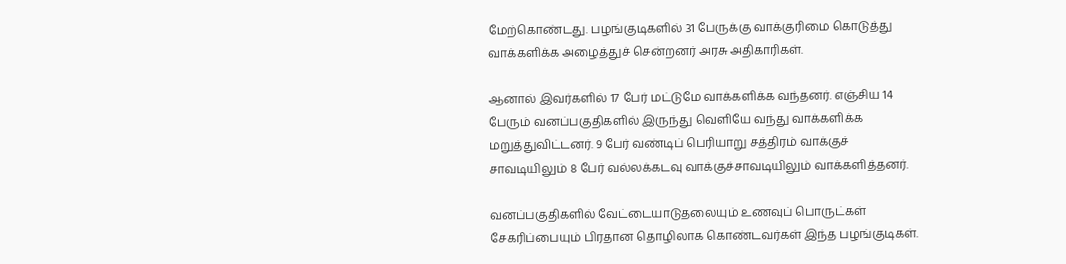மேற்கொண்டது. பழங்குடிகளில் 31 பேருக்கு வாக்குரிமை கொடுத்து வாக்களிக்க அழைத்துச் சென்றனர் அரசு அதிகாரிகள்.

ஆனால் இவர்களில் 17 பேர் மட்டுமே வாக்களிக்க வந்தனர். எஞ்சிய 14 பேரும் வனப்பகுதிகளில் இருந்து வெளியே வந்து வாக்களிக்க மறுத்துவிட்டனர். 9 பேர் வண்டிப் பெரியாறு சத்திரம் வாக்குச் சாவடியிலும் 8 பேர் வல்லக்கடவு வாக்குச்சாவடியிலும் வாக்களித்தனர்.

வனப்பகுதிகளில் வேட்டையாடுதலையும் உணவுப் பொருட்கள் சேகரிப்பையும் பிரதான தொழிலாக கொண்டவர்கள் இந்த பழங்குடிகள்.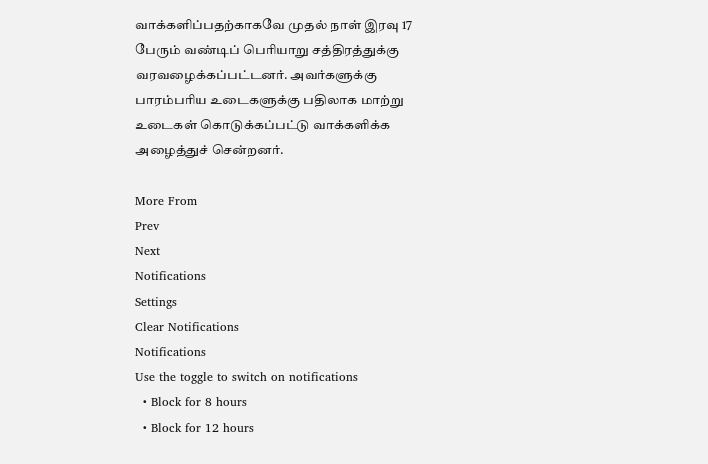வாக்களிப்பதற்காகவே முதல் நாள் இரவு 17 பேரும் வண்டிப் பெரியாறு சத்திரத்துக்கு வரவழைக்கப்பட்டனர். அவர்களுக்கு பாரம்பரிய உடைகளுக்கு பதிலாக மாற்று உடைகள் கொடுக்கப்பட்டு வாக்களிக்க அழைத்துச் சென்றனர்.

More From
Prev
Next
Notifications
Settings
Clear Notifications
Notifications
Use the toggle to switch on notifications
  • Block for 8 hours
  • Block for 12 hours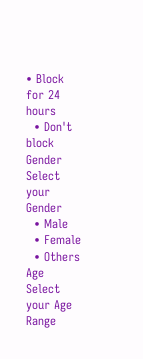• Block for 24 hours
  • Don't block
Gender
Select your Gender
  • Male
  • Female
  • Others
Age
Select your Age Range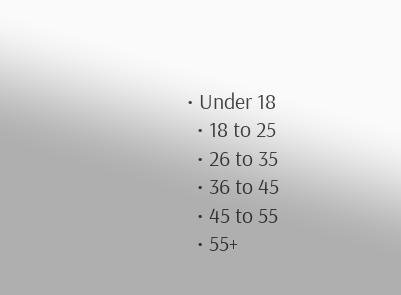• Under 18
  • 18 to 25
  • 26 to 35
  • 36 to 45
  • 45 to 55
  • 55+